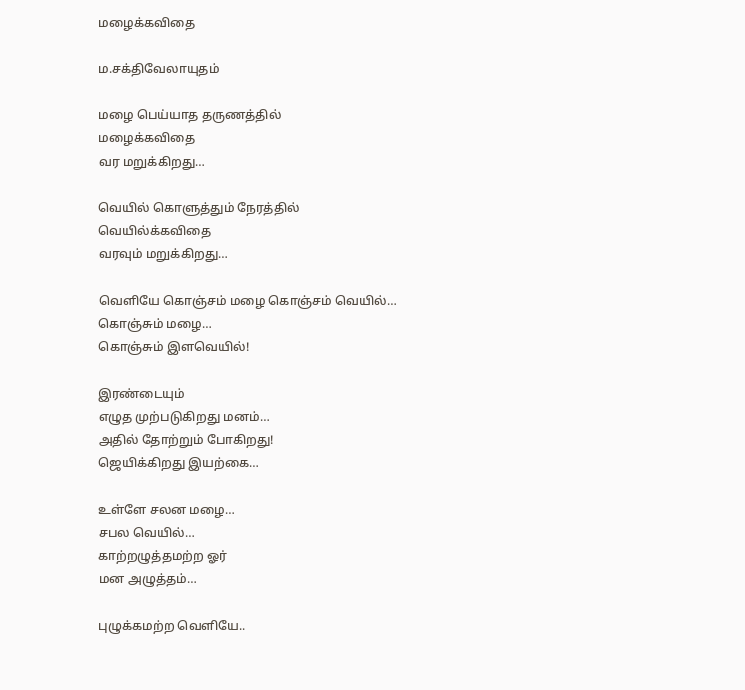மழைக்கவிதை

ம.சக்திவேலாயுதம்

மழை பெய்யாத தருணத்தில்
மழைக்கவிதை
வர மறுக்கிறது…

வெயில் கொளுத்தும் நேரத்தில்
வெயில்க்கவிதை
வரவும் மறுக்கிறது…

வெளியே கொஞ்சம் மழை கொஞ்சம் வெயில்…
கொஞ்சும் மழை…
கொஞ்சும் இளவெயில்!

இரண்டையும்
எழுத முற்படுகிறது மனம்…
அதில் தோற்றும் போகிறது!
ஜெயிக்கிறது இயற்கை…

உள்ளே சலன மழை…
சபல வெயில்…
காற்றழுத்தமற்ற ஓர்
மன அழுத்தம்…

புழுக்கமற்ற வெளியே..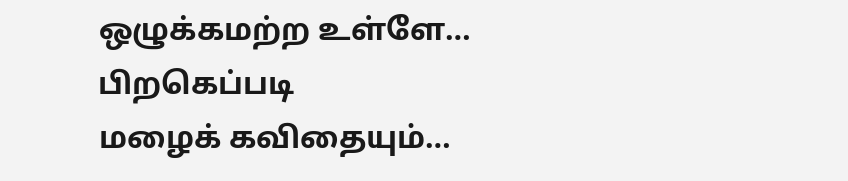ஒழுக்கமற்ற உள்ளே…
பிறகெப்படி
மழைக் கவிதையும்…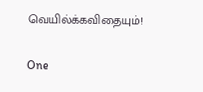வெயில்க்கவிதையும்!

One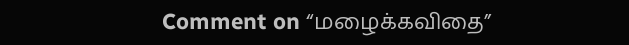Comment on “மழைக்கவிதை”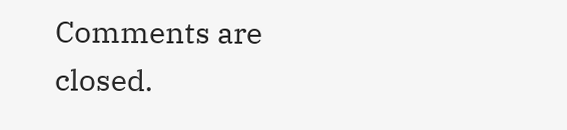Comments are closed.